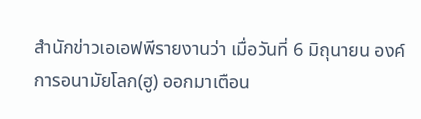สำนักข่าวเอเอฟพีรายงานว่า เมื่อวันที่ 6 มิถุนายน องค์การอนามัยโลก(ฮู) ออกมาเตือน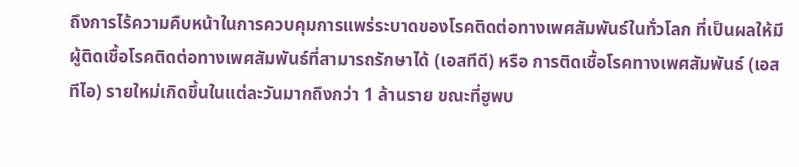ถึงการไร้ความคืบหน้าในการควบคุมการแพร่ระบาดของโรคติดต่อทางเพศสัมพันธ์ในทั่วโลก ที่เป็นผลให้มีผู้ติดเชื้อโรคติดต่อทางเพศสัมพันธ์ที่สามารถรักษาได้ (เอสทีดี) หรือ การติดเชื้อโรคทางเพศสัมพันธ์ (เอสทีไอ) รายใหม่เกิดขึ้นในแต่ละวันมากถึงกว่า 1 ล้านราย ขณะที่ฮูพบ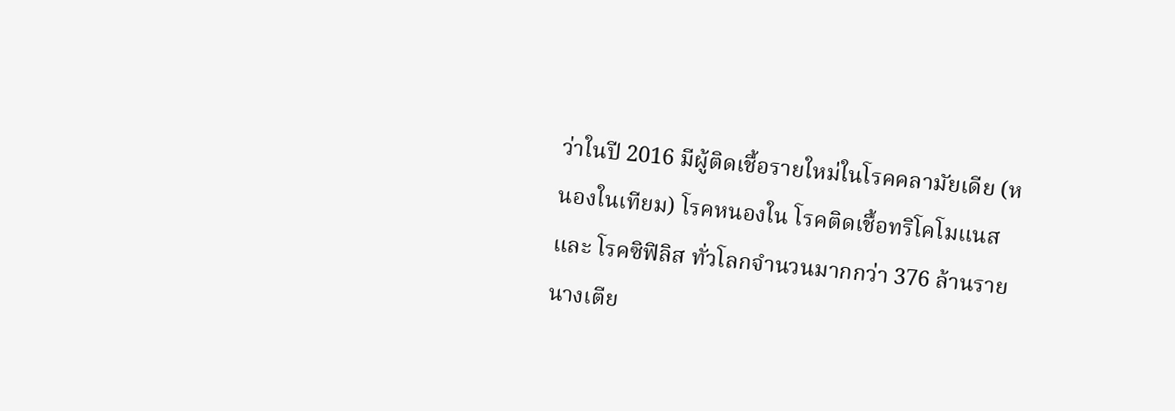ว่าในปี 2016 มีผู้ติดเชื้อรายใหม่ในโรคคลามัยเดีย (หนองในเทียม) โรคหนองใน โรคติดเชื้อทริโคโมแนส และ โรคซิฟิลิส ทั่วโลกจำนวนมากกว่า 376 ล้านราย
นางเตีย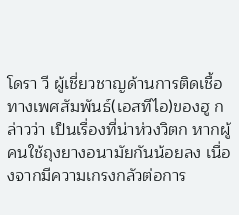โดรา วี ผู้เชี่ยวชาญด้านการติดเชื้อทางเพศสัมพันธ์(เอสทีไอ)ของฮู กล่าวว่า เป็นเรื่องที่น่าห่วงวิตก หากผู้คนใช้ถุงยางอนามัยกันน้อยลง เนื่องจากมีความเกรงกลัวต่อการ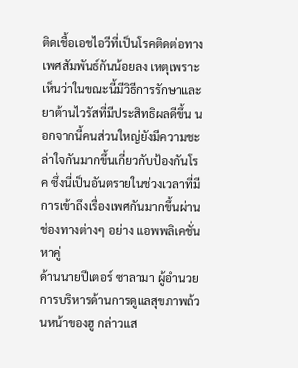ติดเชื้อเอชไอวีที่เป็นโรคติดต่อทางเพศสัมพันธ์กันน้อยลง เหตุเพราะเห็นว่าในขณะนี้มีวิธีการรักษาและยาต้านไวรัสที่มีประสิทธิผลดีขึ้น นอกจากนี้คนส่วนใหญ่ยังมีความชะล่าใจกันมากขึ้นเกี่ยวกับป้องกันโรค ซึ่งนี่เป็นอันตรายในช่วงเวลาที่มีการเข้าถึงเรื่องเพศกันมากขึ้นผ่านช่องทางต่างๆ อย่าง แอพพลิเคชั่นหาคู่
ด้านนายปีเตอร์ ซาลามา ผู้อำนวยการบริหารด้านการดูแลสุขภาพถ้วนหน้าของฮู กล่าวแส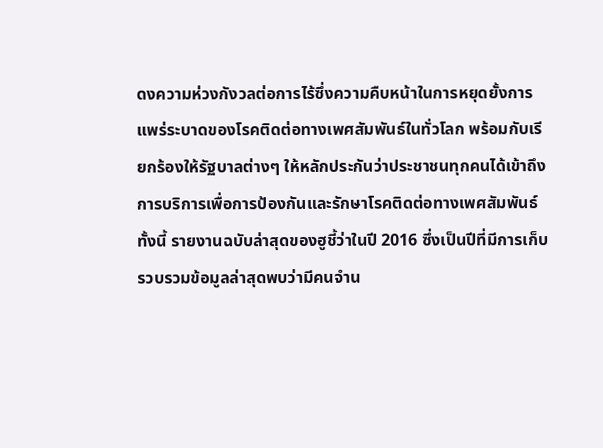ดงความห่วงกังวลต่อการไร้ซึ่งความคืบหน้าในการหยุดยั้งการแพร่ระบาดของโรคติดต่อทางเพศสัมพันธ์ในทั่วโลก พร้อมกับเรียกร้องให้รัฐบาลต่างๆ ให้หลักประกันว่าประชาชนทุกคนได้เข้าถึงการบริการเพื่อการป้องกันและรักษาโรคติดต่อทางเพศสัมพันธ์
ทั้งนี้ รายงานฉบับล่าสุดของฮูชี้ว่าในปี 2016 ซึ่งเป็นปีที่มีการเก็บรวบรวมข้อมูลล่าสุดพบว่ามีคนจำน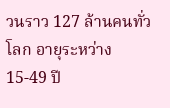วนราว 127 ล้านคนทั่วโลก อายุระหว่าง 15-49 ปี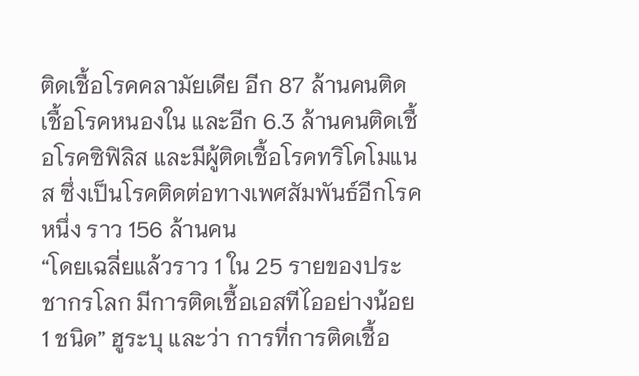ติดเชื้อโรคคลามัยเดีย อีก 87 ล้านคนติดเชื้อโรคหนองใน และอีก 6.3 ล้านคนติดเชื้อโรคซิฟิลิส และมีผู้ติดเชื้อโรคทริโคโมแนส ซึ่งเป็นโรคติดต่อทางเพศสัมพันธ์อีกโรคหนึ่ง ราว 156 ล้านคน
“โดยเฉลี่ยแล้วราว 1 ใน 25 รายของประชากรโลก มีการติดเชื้อเอสทีไออย่างน้อย 1 ชนิด” ฮูระบุ และว่า การที่การติดเชื้อ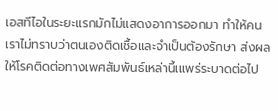เอสทีไอในระยะแรกมักไม่แสดงอาการออกมา ทำให้คนเราไม่ทราบว่าตนเองติดเชื้อและจำเป็นต้องรักษา ส่งผลให้โรคติดต่อทางเพศสัมพันธ์เหล่านี้เแพร่ระบาดต่อไป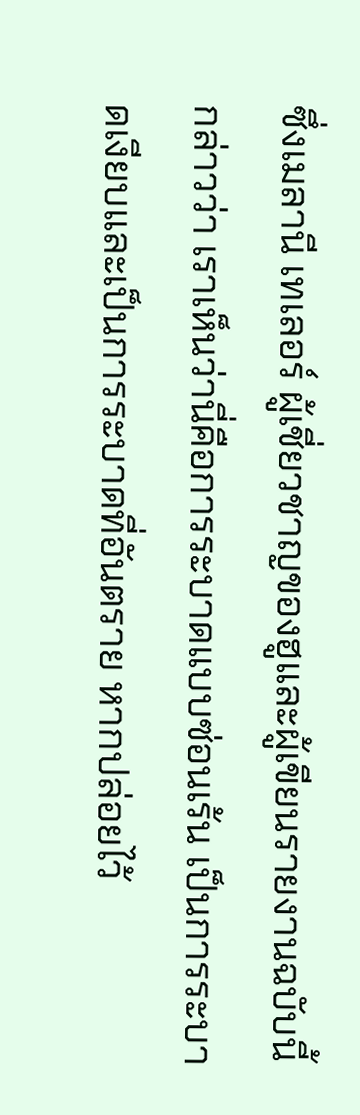ซึ่งเมลานี เทเลอร์ ผู้เชี่ยวชาญของฮูและผู้เขียนรายงานฉบับนี้ กล่าวว่า เราเห็นว่านี่คือการระบาดแบบซ่อนเร้น เป็นการระบาดเงียบและเป็นการระบาดที่อันตราย หากปล่อยไว้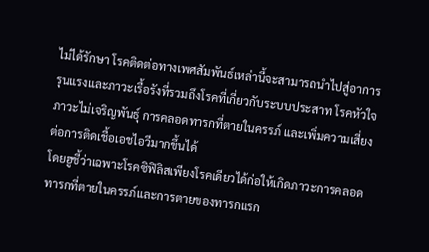ไม่ได้รักษา โรคติดต่อทางเพศสัมพันธ์เหล่านี้จะสามารถนำไปสู่อาการรุนแรงและภาวะเรื้อรังที่รวมถึงโรคที่เกี่ยวกับระบบประสาท โรคหัวใจ ภาวะไม่เจริญพันธุ์ การคลอดทารกที่ตายในครรภ์ และเพิ่มความเสี่ยงต่อการติดเชื้อเอชไอวีมากขึ้นได้
โดยฮูชี้ว่าเฉพาะโรคซิฟิลิสเพียงโรคเดียวได้ก่อให้เกิดภาวะการคลอดทารกที่ตายในครรภ์และการตายของทารกแรก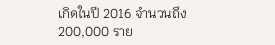เกิดในปี 2016 จำนวนถึง 200,000 ราย